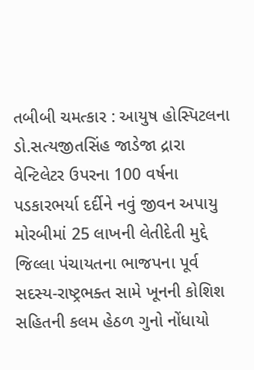તબીબી ચમત્કાર : આયુષ હોસ્પિટલના ડો.સત્યજીતસિંહ જાડેજા દ્રારા વેન્ટિલેટર ઉપરના 100 વર્ષના પડકારભર્યા દર્દીને નવું જીવન અપાયુ મોરબીમાં 25 લાખની લેતીદેતી મુદ્દે જિલ્લા પંચાયતના ભાજપના પૂર્વ સદસ્ય-રાષ્ટ્રભક્ત સામે ખૂનની કોશિશ સહિતની કલમ હેઠળ ગુનો નોંધાયો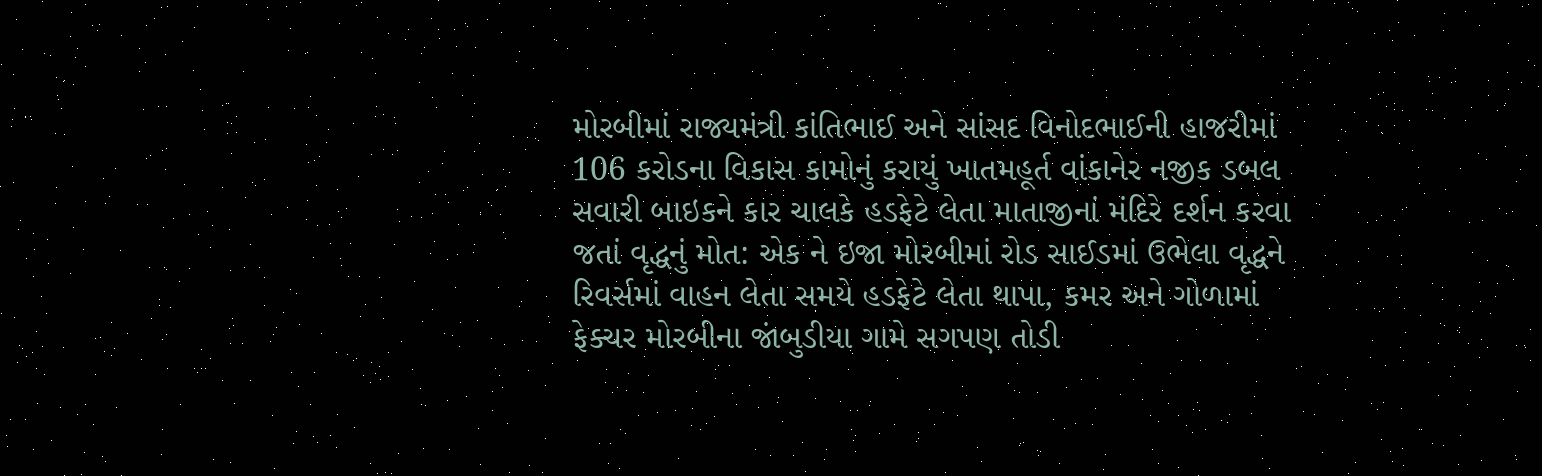મોરબીમાં રાજ્યમંત્રી કાંતિભાઈ અને સાંસદ વિનોદભાઈની હાજરીમાં 106 કરોડના વિકાસ કામોનું કરાયું ખાતમહૂર્ત વાંકાનેર નજીક ડબલ સવારી બાઇકને કાર ચાલકે હડફેટે લેતા માતાજીનાં મંદિરે દર્શન કરવા જતાં વૃદ્ધનું મોત: એક ને ઇજા મોરબીમાં રોડ સાઈડમાં ઉભેલા વૃદ્ધને રિવર્સમાં વાહન લેતા સમયે હડફેટે લેતા થાપા, કમર અને ગોળામાં ફેક્ચર મોરબીના જાંબુડીયા ગામે સગપણ તોડી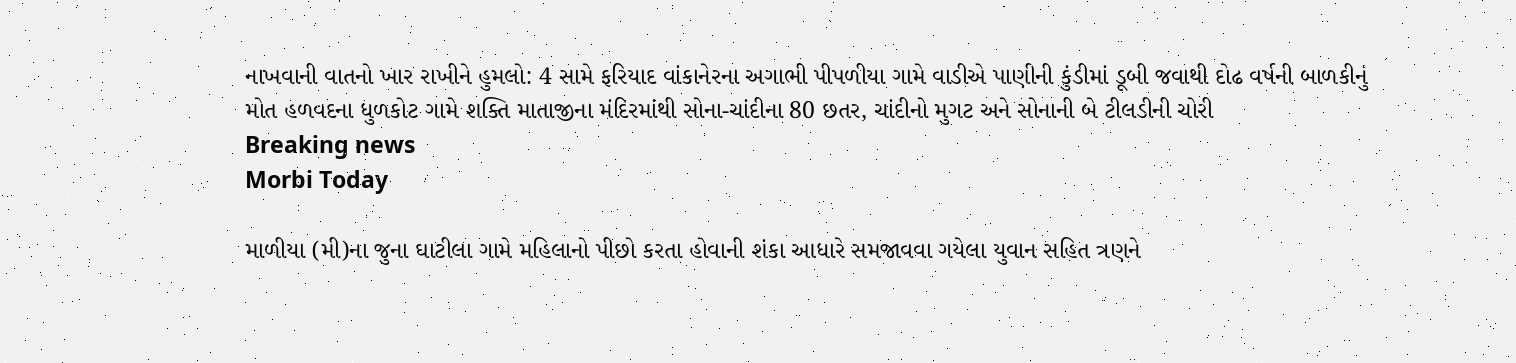નાખવાની વાતનો ખાર રાખીને હુમલો: 4 સામે ફરિયાદ વાંકાનેરના અગાભી પીપળીયા ગામે વાડીએ પાણીની કુંડીમાં ડૂબી જવાથી દોઢ વર્ષની બાળકીનું મોત હળવદના ધુળકોટ ગામે શક્તિ માતાજીના મંદિરમાંથી સોના-ચાંદીના 80 છતર, ચાંદીનો મુગટ અને સોનાની બે ટીલડીની ચોરી
Breaking news
Morbi Today

માળીયા (મી)ના જુના ઘાટીલા ગામે મહિલાનો પીછો કરતા હોવાની શંકા આધારે સમજાવવા ગયેલા યુવાન સહિત ત્રણને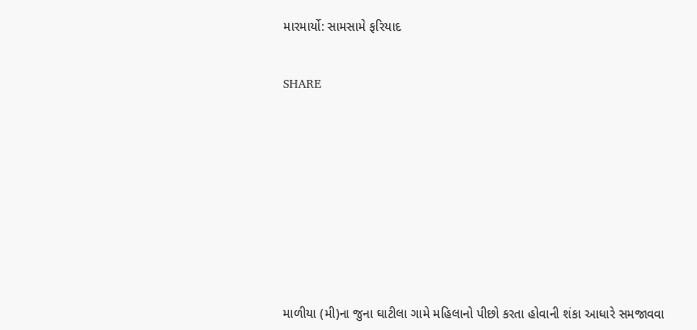મારમાર્યો: સામસામે ફરિયાદ


SHARE











માળીયા (મી)ના જુના ઘાટીલા ગામે મહિલાનો પીછો કરતા હોવાની શંકા આધારે સમજાવવા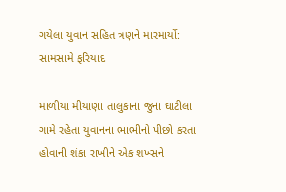ગયેલા યુવાન સહિત ત્રણને મારમાર્યો: સામસામે ફરિયાદ

માળીયા મીયાણા તાલુકાના જુના ઘાટીલા ગામે રહેતા યુવાનના ભાભીનો પીછો કરતા હોવાની શંકા રાખીને એક શખ્સને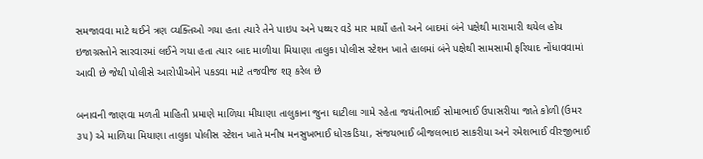સમજાવવા માટે થઈને ત્રણ વ્યક્તિઓ ગયા હતા ત્યારે તેને પાઇપ અને પથ્થર વડે માર માર્યો હતો અને બાદમાં બંને પક્ષેથી મારામારી થયેલ હોય ઇજાગ્રસ્તોને સારવારમાં લઈને ગયા હતા ત્યાર બાદ માળીયા મિયાણા તાલુકા પોલીસ સ્ટેશન ખાતે હાલમાં બંને પક્ષેથી સામસામી ફરિયાદ નોંધાવવામાં આવી છે જેથી પોલીસે આરોપીઓને પકડવા માટે તજવીજ શરૂ કરેલ છે

બનાવની જાણવા મળતી માહિતી પ્રમાણે માળિયા મીયાણા તાલુકાના જુના ઘાટીલા ગામે રહેતા જયંતીભાઈ સોમાભાઈ ઉપાસરીયા જાતે કોળી (ઉમર ૩૫) એ માળિયા મિયાણા તાલુકા પોલીસ સ્ટેશન ખાતે મનીષ મનસુખભાઈ ધોરકડિયા, સંજયભાઈ બીજલભાઇ સાકરીયા અને રમેશભાઈ વીરજીભાઈ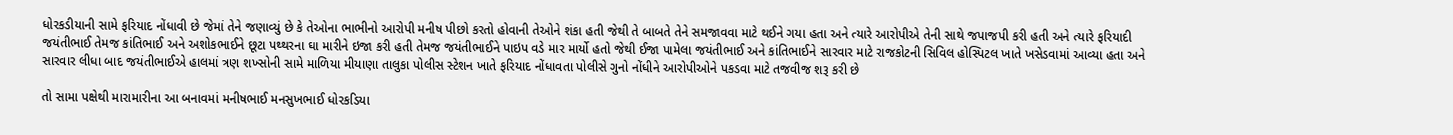ધોરકડીયાની સામે ફરિયાદ નોંધાવી છે જેમાં તેને જણાવ્યું છે કે તેઓના ભાભીનો આરોપી મનીષ પીછો કરતો હોવાની તેઓને શંકા હતી જેથી તે બાબતે તેને સમજાવવા માટે થઈને ગયા હતા અને ત્યારે આરોપીએ તેની સાથે જપાજપી કરી હતી અને ત્યારે ફરિયાદી જયંતીભાઈ તેમજ કાંતિભાઈ અને અશોકભાઈને છૂટા પથ્થરના ઘા મારીને ઇજા કરી હતી તેમજ જયંતીભાઈને પાઇપ વડે માર માર્યો હતો જેથી ઈજા પામેલા જયંતીભાઈ અને કાંતિભાઈને સારવાર માટે રાજકોટની સિવિલ હોસ્પિટલ ખાતે ખસેડવામાં આવ્યા હતા અને સારવાર લીધા બાદ જયંતીભાઈએ હાલમાં ત્રણ શખ્સોની સામે માળિયા મીયાણા તાલુકા પોલીસ સ્ટેશન ખાતે ફરિયાદ નોંધાવતા પોલીસે ગુનો નોંધીને આરોપીઓને પકડવા માટે તજવીજ શરૂ કરી છે

તો સામા પક્ષેથી મારામારીના આ બનાવમાં મનીષભાઈ મનસુખભાઈ ધોરકડિયા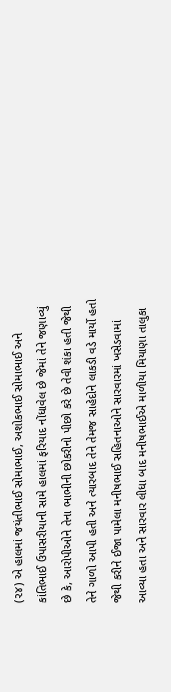(૨૪) એ હાલમાં જયંતીભાઈ સોમાભાઈ, અશોકભાઈ સોમાભાઈ અને કાંતિભાઈ ઉપાસરીયાની સામે હાલમાં ફરિયાદ નોંધાવેલ છે જેમાં તેને જણાવ્યું છે કે, આરોપીઓને તેના ભાભીની છોકરીનો પીછો કરે છે તેવી શંકા હતી જેથી તેને ગાળો આપી હતી અને ત્યારબાદ તેને તેમજ સાહેદોને લાકડી વડે માર્યો હતો જેથી કરીને ઈજા પામેલા મનીષભાઈ સહિતનાઓને સારવારમાં ખસેડવામાં આવ્યા હતા અને સારવાર લીધા બાદ મનીષભાઈએ માળીયા મિયાણા તાલુકા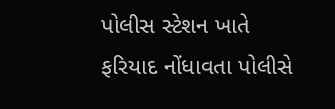પોલીસ સ્ટેશન ખાતે ફરિયાદ નોંધાવતા પોલીસે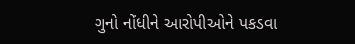ગુનો નોંધીને આરોપીઓને પકડવા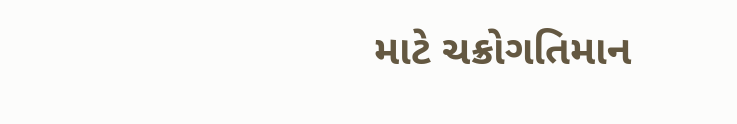માટે ચક્રોગતિમાન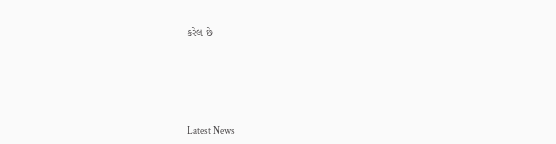કરેલ છે






Latest News